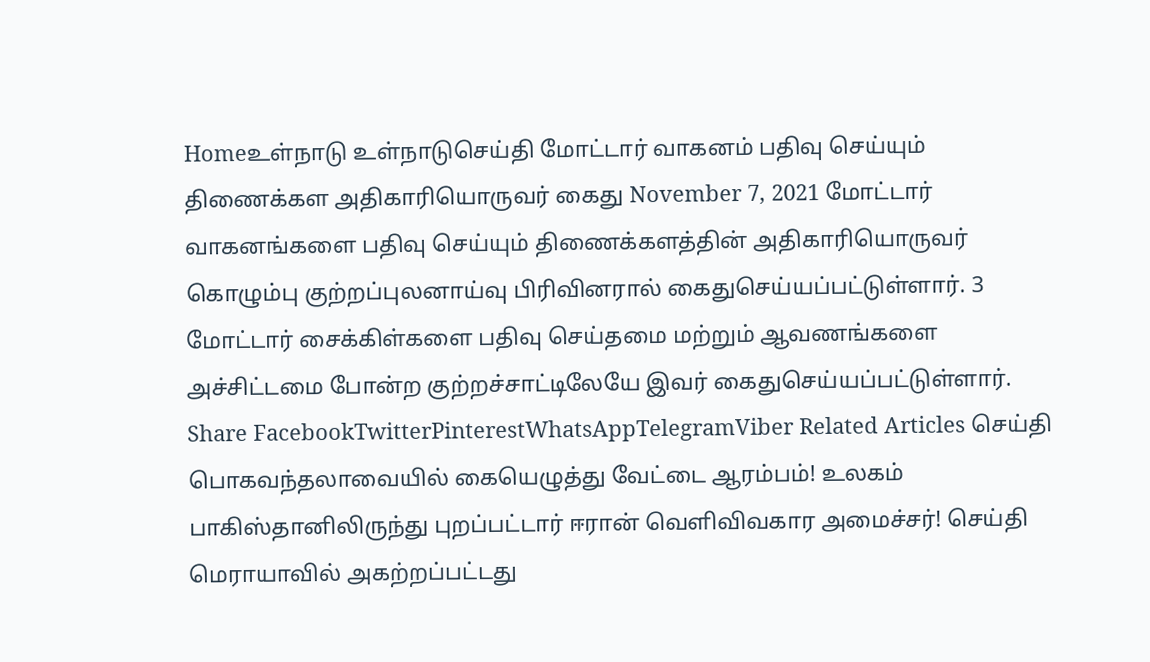Homeஉள்நாடு உள்நாடுசெய்தி மோட்டார் வாகனம் பதிவு செய்யும் திணைக்கள அதிகாரியொருவர் கைது November 7, 2021 மோட்டார் வாகனங்களை பதிவு செய்யும் திணைக்களத்தின் அதிகாரியொருவர் கொழும்பு குற்றப்புலனாய்வு பிரிவினரால் கைதுசெய்யப்பட்டுள்ளார். 3 மோட்டார் சைக்கிள்களை பதிவு செய்தமை மற்றும் ஆவணங்களை அச்சிட்டமை போன்ற குற்றச்சாட்டிலேயே இவர் கைதுசெய்யப்பட்டுள்ளார். Share FacebookTwitterPinterestWhatsAppTelegramViber Related Articles செய்தி பொகவந்தலாவையில் கையெழுத்து வேட்டை ஆரம்பம்! உலகம் பாகிஸ்தானிலிருந்து புறப்பட்டார் ஈரான் வெளிவிவகார அமைச்சர்! செய்தி மெராயாவில் அகற்றப்பட்டது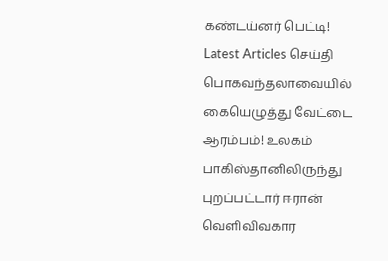கண்டய்னர் பெட்டி! Latest Articles செய்தி பொகவந்தலாவையில் கையெழுத்து வேட்டை ஆரம்பம்! உலகம் பாகிஸ்தானிலிருந்து புறப்பட்டார் ஈரான் வெளிவிவகார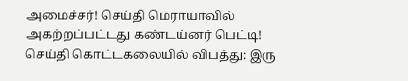அமைச்சர்! செய்தி மெராயாவில் அகற்றப்பட்டது கண்டய்னர் பெட்டி! செய்தி கொட்டகலையில் விபத்து: இரு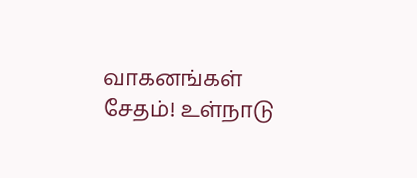வாகனங்கள் சேதம்! உள்நாடு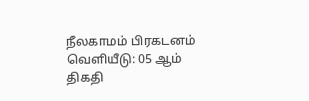நீலகாமம் பிரகடனம் வெளியீடு: 05 ஆம் திகதி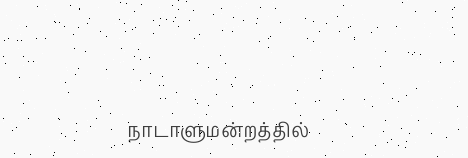நாடாளுமன்றத்தில்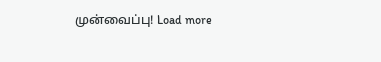முன்வைப்பு! Load more